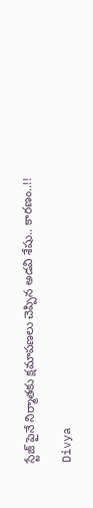స్టేజ్ పైనే నిర్మాతకు క్షమాపణలు చెప్పిన అడవి శేషు.. కారణం..!!

Divya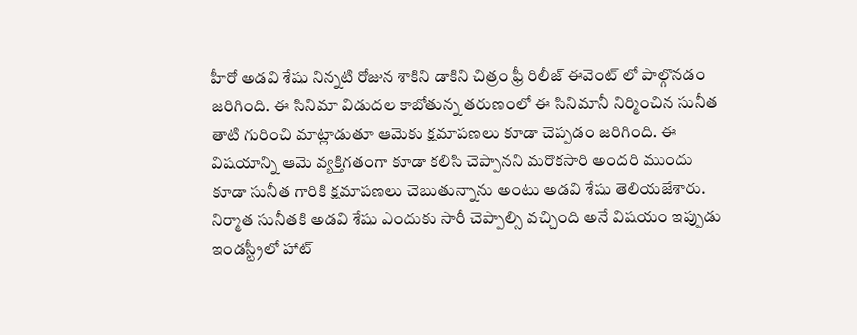హీరో అడవి శేషు నిన్నటి రోజున శాకిని డాకిని చిత్రం ఫ్రీ రిలీజ్ ఈవెంట్ లో పాల్గొనడం జరిగింది. ఈ సినిమా విడుదల కాబోతున్న తరుణంలో ఈ సినిమానీ నిర్మించిన సునీత తాటి గురించి మాట్లాడుతూ ఆమెకు క్షమాపణలు కూడా చెప్పడం జరిగింది. ఈ విషయాన్ని ఆమె వ్యక్తిగతంగా కూడా కలిసి చెప్పానని మరొకసారి అందరి ముందు కూడా సునీత గారికి క్షమాపణలు చెబుతున్నాను అంటు అడవి శేషు తెలియజేశారు. నిర్మాత సునీతకి అడవి శేషు ఎందుకు సారీ చెప్పాల్సి వచ్చింది అనే విషయం ఇప్పుడు ఇండస్ట్రీలో హాట్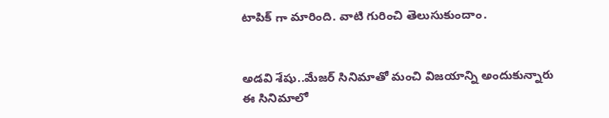టాపిక్ గా మారింది. వాటి గురించి తెలుసుకుందాం.


అడవి శేషు..మేజర్ సినిమాతో మంచి విజయాన్ని అందుకున్నారు ఈ సినిమాలో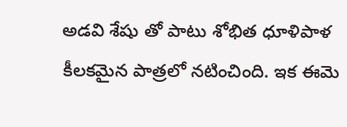అడవి శేషు తో పాటు శోభిత ధూళిపాళ కీలకమైన పాత్రలో నటించింది. ఇక ఈమె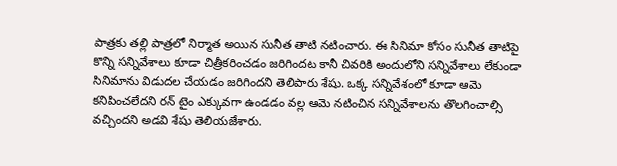పాత్రకు తల్లి పాత్రలో నిర్మాత అయిన సునీత తాటి నటించారు. ఈ సినిమా కోసం సునీత తాటిపై కొన్ని సన్నివేశాలు కూడా చిత్రీకరించడం జరిగిందట కానీ చివరికి అందులోని సన్నివేశాలు లేకుండా సినిమాను విడుదల చేయడం జరిగిందని తెలిపారు శేషు. ఒక్క సన్నివేశంలో కూడా ఆమె కనిపించలేదని రన్ టైం ఎక్కువగా ఉండడం వల్ల ఆమె నటించిన సన్నివేశాలను తొలగించాల్సి వచ్చిందని అడవి శేషు తెలియజేశారు.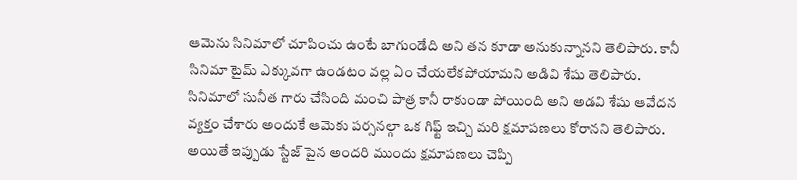ఆమెను సినిమాలో చూపించు ఉంటే బాగుండేది అని తన కూడా అనుకున్నానని తెలిపారు. కానీ సినిమా టైమ్ ఎక్కువగా ఉండటం వల్ల ఏం చేయలేకపోయామని అడివి శేషు తెలిపారు. సినిమాలో సునీత గారు చేసింది మంచి పాత్ర కానీ రాకుండా పోయింది అని అడవి శేషు ఆవేదన వ్యక్తం చేశారు అందుకే ఆమెకు పర్సనల్గా ఒక గిఫ్ట్ ఇచ్చి మరి క్షమాపణలు కోరానని తెలిపారు. అయితే ఇప్పుడు స్టేజ్ పైన అందరి ముందు క్షమాపణలు చెప్పి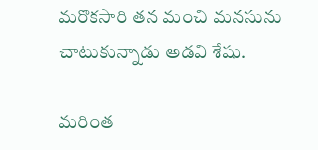మరొకసారి తన మంచి మనసును చాటుకున్నాడు అడవి శేషు.

మరింత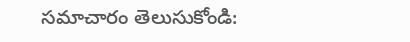సమాచారం తెలుసుకోండి: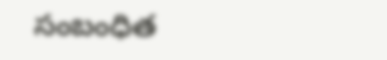సంబంధిత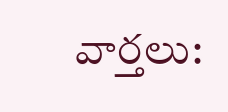వార్తలు: